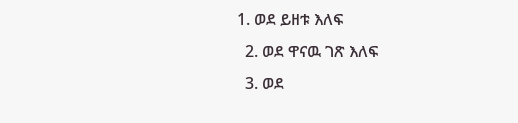1. ወደ ይዘቱ እለፍ
  2. ወደ ዋናዉ ገጽ እለፍ
  3. ወደ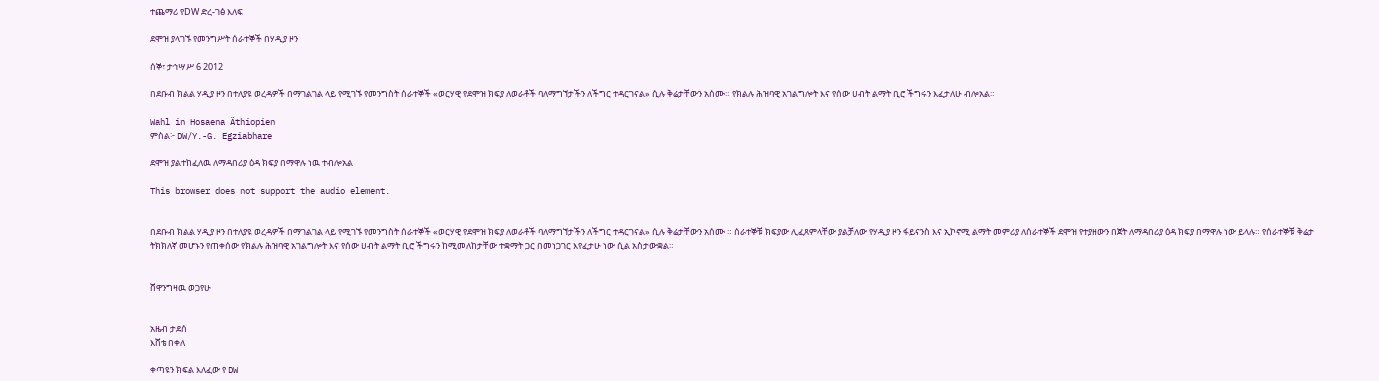ተጨማሪ የDW ድረ-ገፅ እለፍ

ደሞዝ ያላገኙ የመንግሥት ሰራተኞች በሃዲያ ዞን

ሰኞ፣ ታኅሣሥ 6 2012

በደቡብ ክልል ሃዲያ ዞን በተለያዩ ወረዳዎች በማገልገል ላይ የሚገኙ የመንግስት ሰራተኞች «ወርሃዊ የደሞዝ ክፍያ ለወራቶች ባለማግኘታችን ለችግር ተዳርገናል» ሲሉ ቅሬታቸውን አሰሙ። የክልሉ ሕዝባዊ አገልግሎት እና የሰው ሀብት ልማት ቢሮ ችግሩን እፈታለሁ ብሎአል።

Wahl in Hosaena Äthiopien
ምስል፦ DW/Y.-G. Egziabhare

ደሞዝ ያልተከፈለዉ ለማዳበሪያ ዕዳ ክፍያ በማዋሉ ነዉ ተብሎአል

This browser does not support the audio element.


በደቡብ ክልል ሃዲያ ዞን በተለያዩ ወረዳዎች በማገልገል ላይ የሚገኙ የመንግስት ሰራተኞች «ወርሃዊ የደሞዝ ክፍያ ለወራቶች ባለማግኘታችን ለችግር ተዳርገናል» ሲሉ ቅሬታቸውን አሰሙ ። ሰራተኞቹ ክፍያው ሊፈጸምላቸው ያልቻለው የሃዲያ ዞን ፋይናንስ እና ኢኮኖሚ ልማት መምሪያ ለሰራተኞች ደሞዝ የተያዘውን በጀት ለማዳበሪያ ዕዳ ክፍያ በማዋሉ ነው ይላሉ። የሰራተኞቹ ቅሬታ ትክክለኛ መሆኑን የጠቀሰው የክልሉ ሕዝባዊ አገልግሎት እና የሰው ሀብት ልማት ቢሮ ችግሩን ከሚመለከታቸው ተቋማት ጋር በመነጋገር እየፈታሁ ነው ሲል አስታውቋል።


ሸዋንግዛዉ ወጋየሁ


አዜብ ታደሰ
እሸቴ በቀለ

ቀጣዩን ክፍል እለፈው የ DW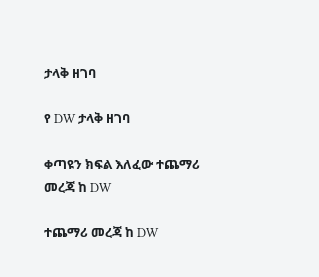ታላቅ ዘገባ

የ DW ታላቅ ዘገባ

ቀጣዩን ክፍል እለፈው ተጨማሪ መረጃ ከ DW

ተጨማሪ መረጃ ከ DW